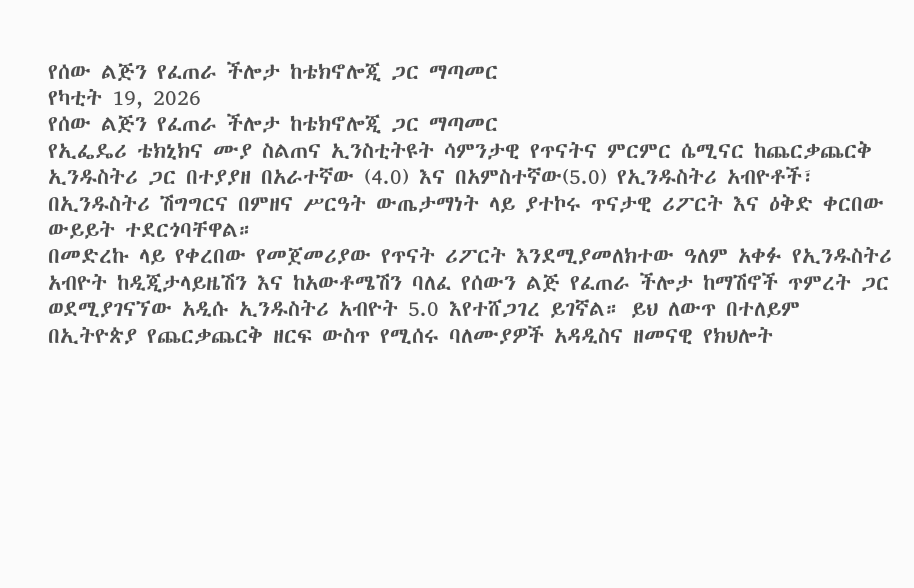የሰው ልጅን የፈጠራ ችሎታ ከቴክኖሎጂ ጋር ማጣመር
የካቲት 19, 2026
የሰው ልጅን የፈጠራ ችሎታ ከቴክኖሎጂ ጋር ማጣመር
የኢፌዴሪ ቴክኒክና ሙያ ስልጠና ኢንስቲትዩት ሳምንታዊ የጥናትና ምርምር ሴሚናር ከጨርቃጨርቅ ኢንዱስትሪ ጋር በተያያዘ በአራተኛው (4.0) እና በአምስተኛው(5.0) የኢንዱስትሪ አብዮቶች፣ በኢንዱስትሪ ሽግግርና በምዘና ሥርዓት ውጤታማነት ላይ ያተኮሩ ጥናታዊ ሪፖርት እና ዕቅድ ቀርበው ውይይት ተደርጎባቸዋል።
በመድረኩ ላይ የቀረበው የመጀመሪያው የጥናት ሪፖርት እንደሚያመለክተው ዓለም አቀፉ የኢንዱስትሪ አብዮት ከዲጂታላይዜሽን እና ከአውቶሜሽን ባለፈ የሰውን ልጅ የፈጠራ ችሎታ ከማሽኖች ጥምረት ጋር ወደሚያገናኘው አዲሱ ኢንዱስትሪ አብዮት 5.0 እየተሸጋገረ ይገኛል። ይህ ለውጥ በተለይም በኢትዮጵያ የጨርቃጨርቅ ዘርፍ ውስጥ የሚሰሩ ባለሙያዎች አዳዲስና ዘመናዊ የክህሎት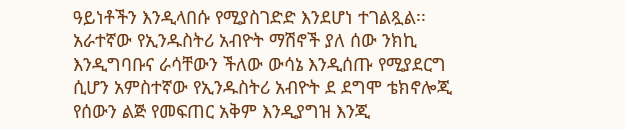ዓይነቶችን እንዲላበሱ የሚያስገድድ እንደሆነ ተገልጿል፡፡
አራተኛው የኢንዱስትሪ አብዮት ማሽኖች ያለ ሰው ንክኪ እንዲግባቡና ራሳቸውን ችለው ውሳኔ እንዲሰጡ የሚያደርግ ሲሆን አምስተኛው የኢንዱስትሪ አብዮት ደ ደግሞ ቴክኖሎጂ የሰውን ልጅ የመፍጠር አቅም እንዲያግዝ እንጂ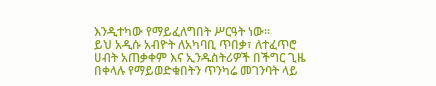እንዲተካው የማይፈለግበት ሥርዓት ነው።
ይህ አዲሱ አብዮት ለአካባቢ ጥበቃ፣ ለተፈጥሮ ሀብት አጠቃቀም እና ኢንዱስትሪዎች በችግር ጊዜ በቀላሉ የማይወድቁበትን ጥንካሬ መገንባት ላይ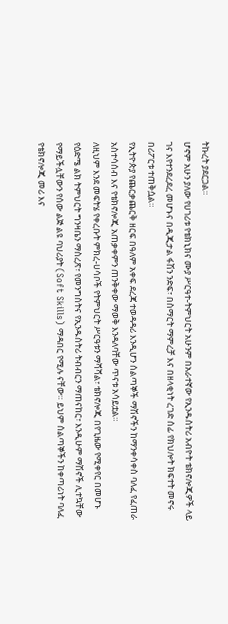ትኩረት ያደርጋል።
ሆኖም አሁን ያለው የሀገሪቱ የቴክኒክና ሙያ ሥርዓተ-ትምህርት አሁንም በአራተኛው የኢንዱስትሪ አብዮት ቴክኖሎጂዎች ላይ ገና እየተንደረደረ መሆኑና በዲጂታል ፋሽን ንድፍ፣ በስማርት ማምረቻ እና በዘላቂነት ረገድ ሰፊ የክህሎት ክፍተት መኖሩ በሪፖርቱ ተጠቅሷል።
የኢትዮጵያ የጨርቃጨርቅ ዘርፍ በዓለም አቀፍ ደረጃ ተወዳዳሪ እንዲሆን ሰልጣኞች ማሽኖችን ከማንቀሳቀስ ባለፈ የፈጠራ አስተሳሰብ እና የቴክኖሎጂ አጠቃቀምን ጠንቅቀው ማወቅ እንዳለባቸው ጥናቱ አሳይቷል።
ለዚህም እንደ መፍትሄ የቀረቡት ምክረ-ሀሳቦች የትምህርት ሥርዓቱን ማሻሻል፣ ቴክኖሎጂ በየጊዜው የሚቀየር በመሆኑ የዕድሜ ልክ ትምህርት ግንዛቤን ማስረጽ፣ የመንግስትና የኢንዱስትሪ ትብብርን ማጠናከር፣ እንዲሁም ማሽኖች ሊተኳቸው የማይችሏቸውን የሰው ልጅ ልዩ ባህሪያት (Soft Skills) ማዳበር የሚሉ ናቸው። ይህም ሰልጣኞችን ከቀጣሪነት ባለፈ የቴክኖሎጂ መሪ እና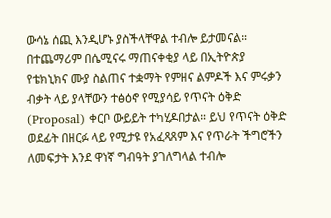ውሳኔ ሰጪ እንዲሆኑ ያስችላቸዋል ተብሎ ይታመናል።
በተጨማሪም በሴሚናሩ ማጠናቀቂያ ላይ በኢትዮጵያ የቴክኒክና ሙያ ስልጠና ተቋማት የምዘና ልምዶች እና ምሩቃን ብቃት ላይ ያላቸውን ተፅዕኖ የሚያሳይ የጥናት ዕቅድ (Proposal) ቀርቦ ውይይት ተካሂዶበታል። ይህ የጥናት ዕቅድ ወደፊት በዘርፉ ላይ የሚታዩ የአፈጻጸም እና የጥራት ችግሮችን ለመፍታት እንደ ዋነኛ ግብዓት ያገለግላል ተብሎ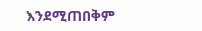እንደሚጠበቅም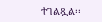ተገልጿል፡፡